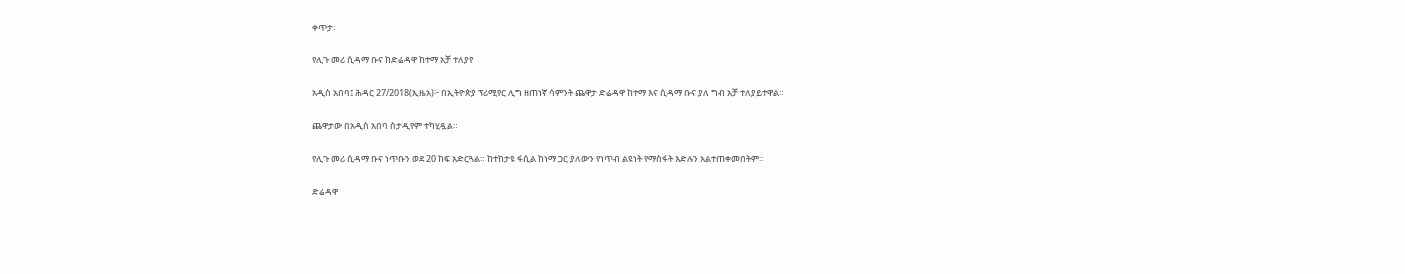ቀጥታ፡

የሊጉ መሪ ሲዳማ ቡና ከድሬዳዋ ከተማ አቻ ተለያየ

አዲስ አበባ፤ ሕዳር 27/2018(ኢዜአ)፦ በኢትዮጵያ ፕሪሚየር ሊግ ዘጠነኛ ሳምንት ጨዋታ ድሬዳዋ ከተማ እና ሲዳማ ቡና ያለ ግብ አቻ ተለያይተዋል።

ጨዋታው በአዲስ አበባ ስታዲየም ተካሂዷል።

የሊጉ መሪ ሲዳማ ቡና ነጥቡን ወደ 20 ከፍ አድርጓል። ከተከታዩ ፋሲል ከነማ ጋር ያለውን የነጥብ ልዩነት የማስፋት እድሉን አልተጠቀመበትም።

ድሬዳዋ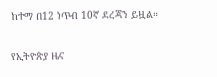ከተማ በ12 ነጥብ 10ኛ ደረጃን ይዟል።

የኢትዮጵያ ዜና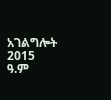አገልግሎት
2015
ዓ.ም